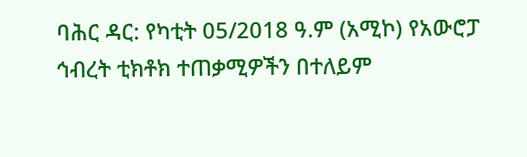ባሕር ዳር: የካቲት 05/2018 ዓ.ም (አሚኮ) የአውሮፓ ኅብረት ቲክቶክ ተጠቃሚዎችን በተለይም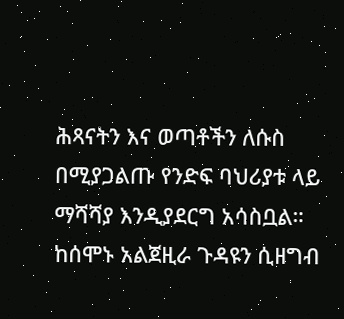ሕጻናትን እና ወጣቶችን ለሱስ በሚያጋልጡ የንድፍ ባህሪያቱ ላይ ማሻሻያ እንዲያደርግ አሳስቧል።
ከሰሞኑ አልጀዚራ ጉዳዩን ሲዘግብ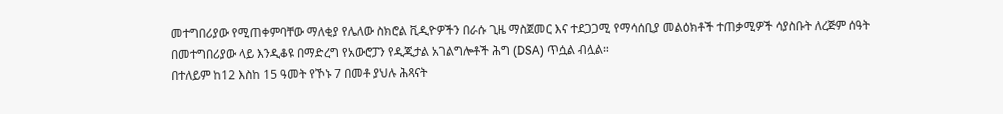መተግበሪያው የሚጠቀምባቸው ማለቂያ የሌለው ስክሮል ቪዲዮዎችን በራሱ ጊዜ ማስጀመር እና ተደጋጋሚ የማሳሰቢያ መልዕክቶች ተጠቃሚዎች ሳያስቡት ለረጅም ሰዓት በመተግበሪያው ላይ እንዲቆዩ በማድረግ የአውሮፓን የዲጂታል አገልግሎቶች ሕግ (DSA) ጥሷል ብሏል።
በተለይም ከ12 እስከ 15 ዓመት የኾኑ 7 በመቶ ያህሉ ሕጻናት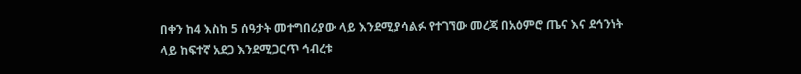በቀን ከ4 እስከ 5 ሰዓታት መተግበሪያው ላይ እንደሚያሳልፉ የተገኘው መረጃ በአዕምሮ ጤና እና ደኅንነት ላይ ከፍተኛ አደጋ እንደሚጋርጥ ኅብረቱ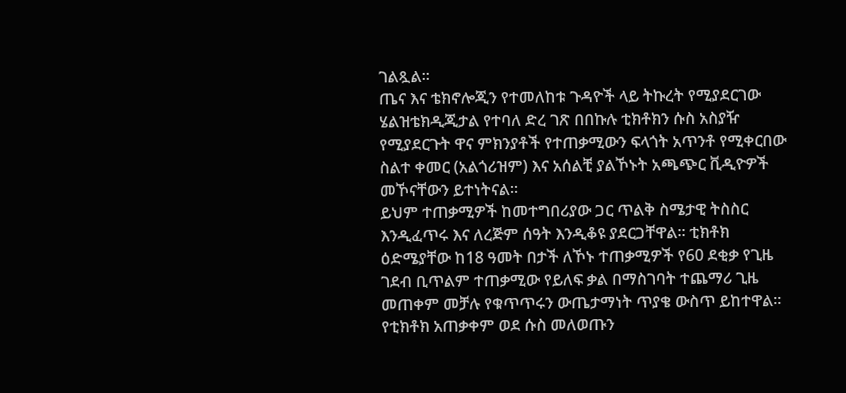ገልጿል።
ጤና እና ቴክኖሎጂን የተመለከቱ ጉዳዮች ላይ ትኩረት የሚያደርገው ሄልዝቴክዲጂታል የተባለ ድረ ገጽ በበኩሉ ቲክቶክን ሱስ አስያዥ የሚያደርጉት ዋና ምክንያቶች የተጠቃሚውን ፍላጎት አጥንቶ የሚቀርበው ስልተ ቀመር (አልጎሪዝም) እና አሰልቺ ያልኾኑት አጫጭር ቪዲዮዎች መኾናቸውን ይተነትናል።
ይህም ተጠቃሚዎች ከመተግበሪያው ጋር ጥልቅ ስሜታዊ ትስስር እንዲፈጥሩ እና ለረጅም ሰዓት እንዲቆዩ ያደርጋቸዋል። ቲክቶክ ዕድሜያቸው ከ18 ዓመት በታች ለኾኑ ተጠቃሚዎች የ60 ደቂቃ የጊዜ ገደብ ቢጥልም ተጠቃሚው የይለፍ ቃል በማስገባት ተጨማሪ ጊዜ መጠቀም መቻሉ የቁጥጥሩን ውጤታማነት ጥያቄ ውስጥ ይከተዋል።
የቲክቶክ አጠቃቀም ወደ ሱስ መለወጡን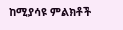ከሚያሳዩ ምልክቶች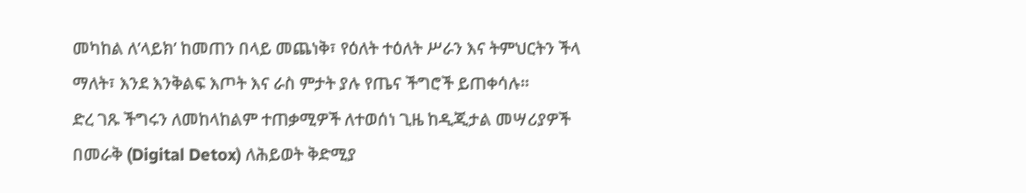መካከል ለ’ላይክ’ ከመጠን በላይ መጨነቅ፣ የዕለት ተዕለት ሥራን እና ትምህርትን ችላ ማለት፣ እንደ እንቅልፍ እጦት እና ራስ ምታት ያሉ የጤና ችግሮች ይጠቀሳሉ።
ድረ ገጹ ችግሩን ለመከላከልም ተጠቃሚዎች ለተወሰነ ጊዜ ከዲጂታል መሣሪያዎች በመራቅ (Digital Detox) ለሕይወት ቅድሚያ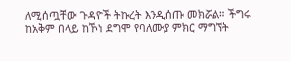ለሚሰጧቸው ጉዳዮች ትኩረት እንዲሰጡ መክሯል። ችግሩ ከአቅም በላይ ከኾነ ደግሞ የባለሙያ ምክር ማግኘት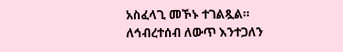አስፈላጊ መኾኑ ተገልጿል።
ለኅብረተሰብ ለውጥ እንተጋለን